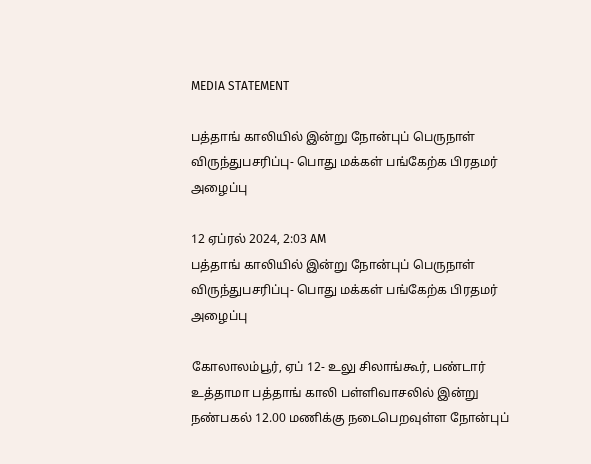MEDIA STATEMENT

பத்தாங் காலியில் இன்று நோன்புப் பெருநாள் விருந்துபசரிப்பு- பொது மக்கள் பங்கேற்க பிரதமர் அழைப்பு

12 ஏப்ரல் 2024, 2:03 AM
பத்தாங் காலியில் இன்று நோன்புப் பெருநாள் விருந்துபசரிப்பு- பொது மக்கள் பங்கேற்க பிரதமர் அழைப்பு

கோலாலம்பூர், ஏப் 12- உலு சிலாங்கூர், பண்டார் உத்தாமா பத்தாங் காலி பள்ளிவாசலில் இன்று நண்பகல் 12.00 மணிக்கு நடைபெறவுள்ள நோன்புப்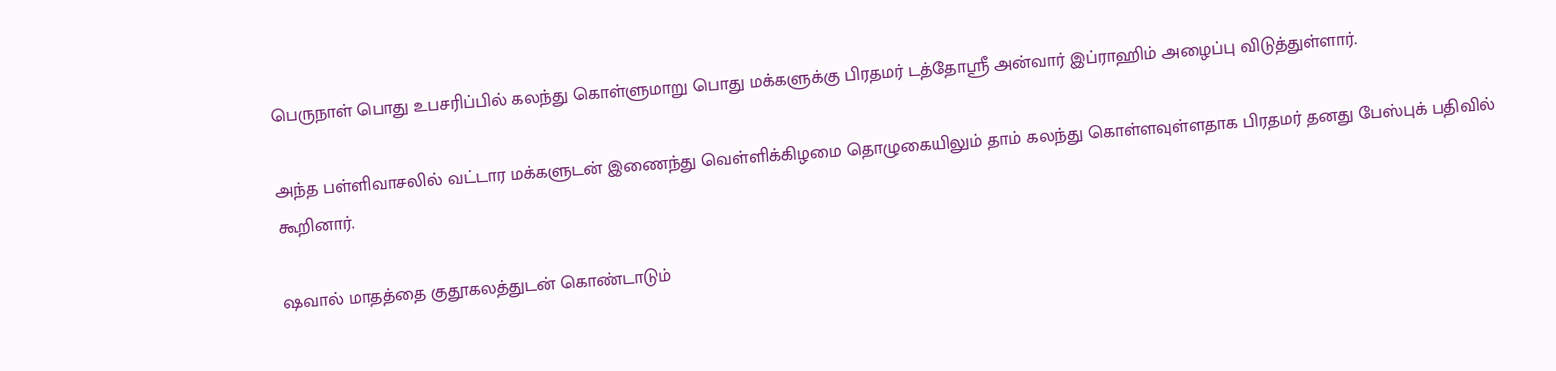பெருநாள் பொது உபசரிப்பில் கலந்து கொள்ளுமாறு பொது மக்களுக்கு பிரதமர் டத்தோஸ்ரீ அன்வார் இப்ராஹிம் அழைப்பு விடுத்துள்ளார்.

அந்த பள்ளிவாசலில் வட்டார மக்களுடன் இணைந்து வெள்ளிக்கிழமை தொழுகையிலும் தாம் கலந்து கொள்ளவுள்ளதாக பிரதமர் தனது பேஸ்புக் பதிவில் கூறினார்.

ஷவால் மாதத்தை குதூகலத்துடன் கொண்டாடும்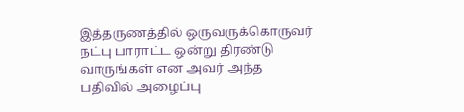இத்தருணத்தில் ஒருவருக்கொருவர் நட்பு பாராட்ட ஒன்று திரண்டு வாருங்கள் என அவர் அந்த பதிவில் அழைப்பு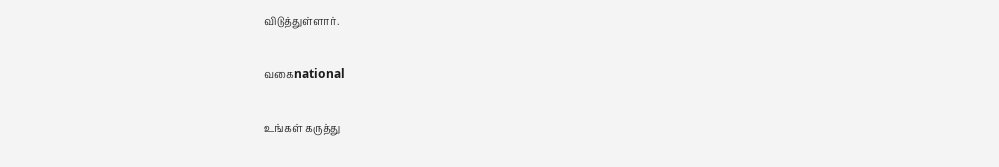விடுத்துள்ளார்.

வகைnational

உங்கள் கருத்து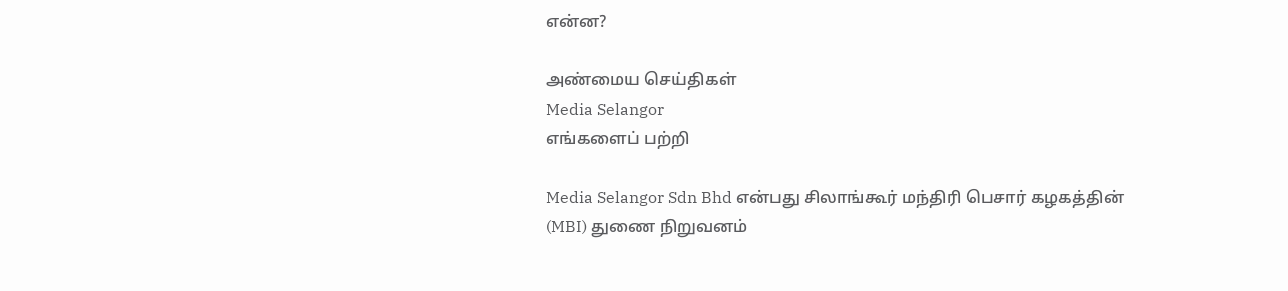என்ன?

அண்மைய செய்திகள்
Media Selangor
எங்களைப் பற்றி

Media Selangor Sdn Bhd என்பது சிலாங்கூர் மந்திரி பெசார் கழகத்தின் (MBI) துணை நிறுவனம்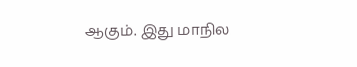ஆகும். இது மாநில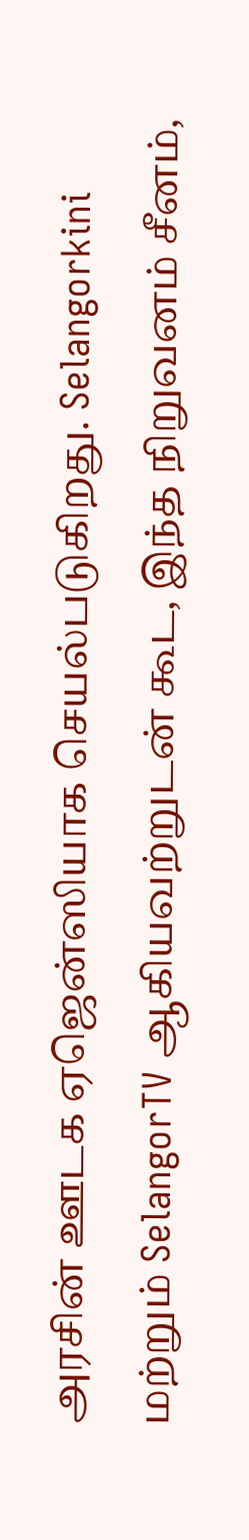அரசின் ஊடக ஏஜென்ஸியாக செயல்படுகிறது. Selangorkini மற்றும் SelangorTV ஆகியவற்றுடன் கூட, இந்த நிறுவனம் சீனம்,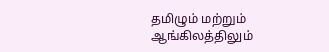தமிழும் மற்றும் ஆங்கிலத்திலும்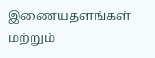இணையதளங்கள் மற்றும்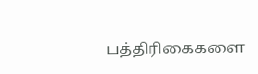பத்திரிகைகளை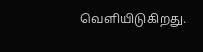வெளியிடுகிறது.